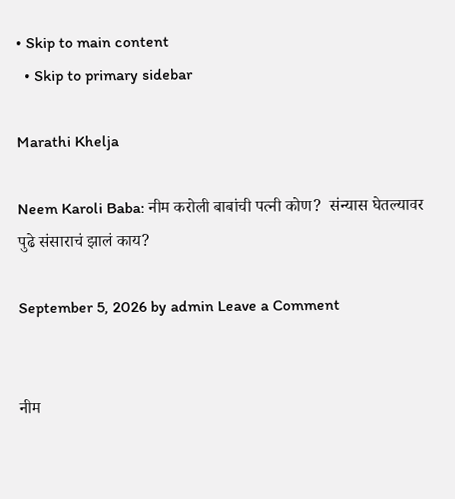• Skip to main content
  • Skip to primary sidebar

Marathi Khelja

Neem Karoli Baba: नीम करोली बाबांची पत्नी कोण?  संन्यास घेतल्यावर पुढे संसाराचं झालं काय?

September 5, 2026 by admin Leave a Comment


नीम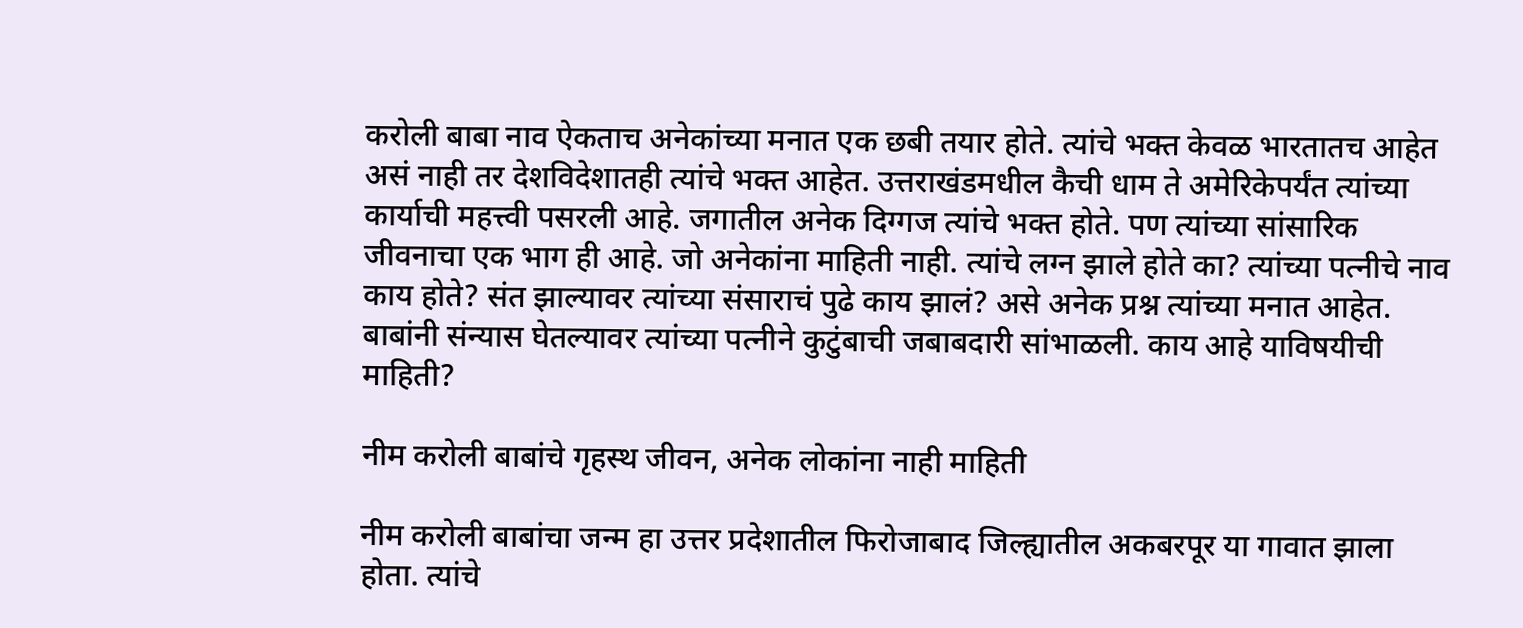करोली बाबा नाव ऐकताच अनेकांच्या मनात एक छबी तयार होते. त्यांचे भक्त केवळ भारतातच आहेत असं नाही तर देशविदेशातही त्यांचे भक्त आहेत. उत्तराखंडमधील कैची धाम ते अमेरिकेपर्यंत त्यांच्या कार्याची महत्त्वी पसरली आहे. जगातील अनेक दिग्गज त्यांचे भक्त होते. पण त्यांच्या सांसारिक जीवनाचा एक भाग ही आहे. जो अनेकांना माहिती नाही. त्यांचे लग्न झाले होते का? त्यांच्या पत्नीचे नाव काय होते? संत झाल्यावर त्यांच्या संसाराचं पुढे काय झालं? असे अनेक प्रश्न त्यांच्या मनात आहेत. बाबांनी संन्यास घेतल्यावर त्यांच्या पत्नीने कुटुंबाची जबाबदारी सांभाळली. काय आहे याविषयीची माहिती?

नीम करोली बाबांचे गृहस्थ जीवन, अनेक लोकांना नाही माहिती

नीम करोली बाबांचा जन्म हा उत्तर प्रदेशातील फिरोजाबाद जिल्ह्यातील अकबरपूर या गावात झाला होता. त्यांचे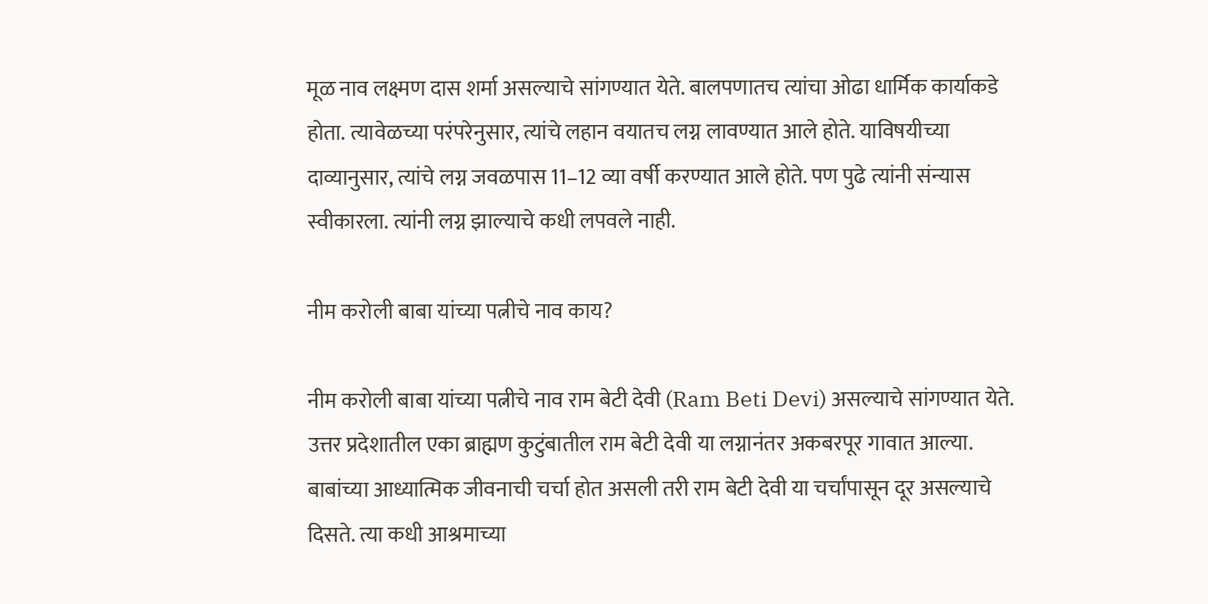मूळ नाव लक्ष्मण दास शर्मा असल्याचे सांगण्यात येते. बालपणातच त्यांचा ओढा धार्मिक कार्याकडे होता. त्यावेळच्या परंपरेनुसार, त्यांचे लहान वयातच लग्न लावण्यात आले होते. याविषयीच्या दाव्यानुसार, त्यांचे लग्न जवळपास 11–12 व्या वर्षी करण्यात आले होते. पण पुढे त्यांनी संन्यास स्वीकारला. त्यांनी लग्न झाल्याचे कधी लपवले नाही.

नीम करोली बाबा यांच्या पत्नीचे नाव काय?

नीम करोली बाबा यांच्या पत्नीचे नाव राम बेटी देवी (Ram Beti Devi) असल्याचे सांगण्यात येते. उत्तर प्रदेशातील एका ब्राह्मण कुटुंबातील राम बेटी देवी या लग्नानंतर अकबरपूर गावात आल्या. बाबांच्या आध्यात्मिक जीवनाची चर्चा होत असली तरी राम बेटी देवी या चर्चांपासून दूर असल्याचे दिसते. त्या कधी आश्रमाच्या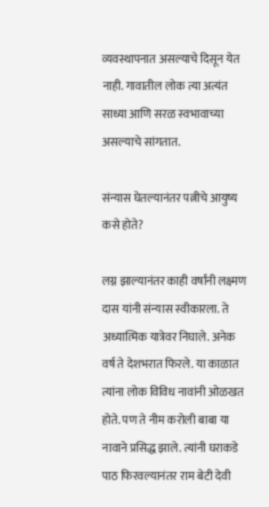व्यवस्थापनात असल्याचे दिसून येत नाही. गावातील लोक त्या अत्यंत साध्या आणि सरळ स्वभावाच्या असल्याचे सांगतात.

संन्यास घेतल्यानंतर पत्नीचे आयुष्य कसे होते?

लग्न झाल्यानंतर काही वर्षांनी लक्ष्मण दास यांनी संन्यास स्वीकारला. ते अध्यात्मिक यात्रेवर निघाले. अनेक वर्ष ते देशभरात फिरले. या काळात त्यांना लोक विविध नावांनी ओळखत होते. पण ते नीम करोली बाबा या नावाने प्रसिद्ध झाले. त्यांनी घराकडे पाठ फिरवल्यानंतर राम बेटी देवी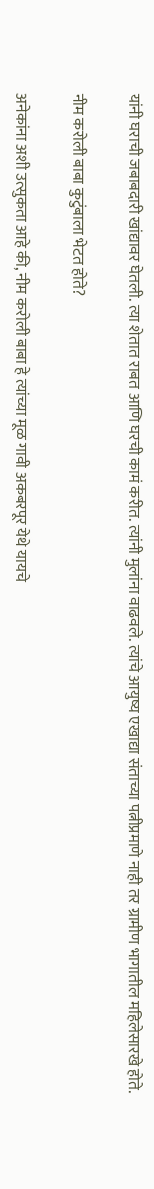यांनी घराची जबाबदारी खांद्यावर घेतली. त्या शेतात राबत आणि घरची कामं करीत. त्यांनी मुलांना वाढवले. त्यांचे आयुष्य एखाद्या संताच्या पत्नीप्रमाणे नाही तर ग्रामीण भागातील महिलेसारखे होते.

नीम करोली बाबा कुटुंबाला भेटत होते?

अनेकांना अशी उत्सुकता आहे की, नीम करोली बाबा हे त्यांच्या मूळ गावी अकबरपूर येथे यायचे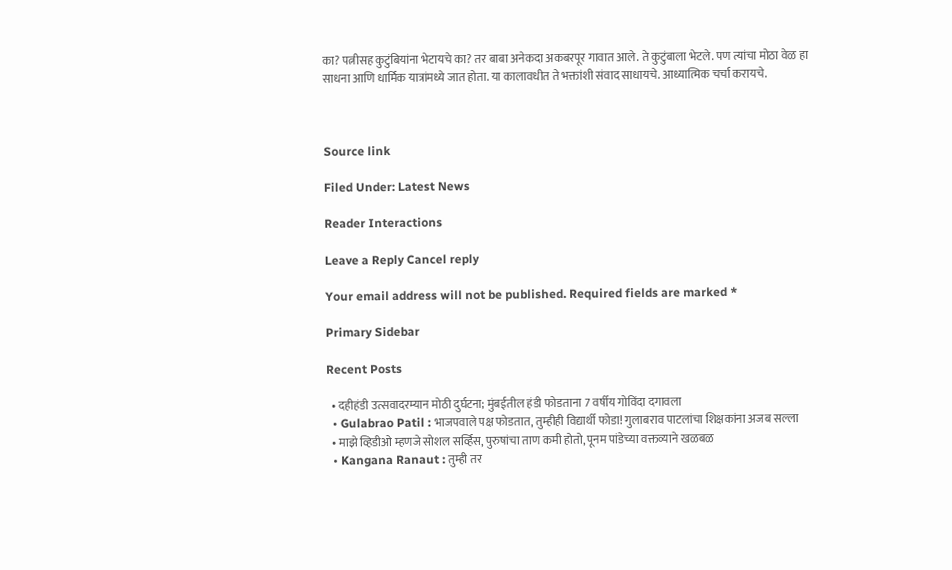का? पत्नीसह कुटुंबियांना भेटायचे का? तर बाबा अनेकदा अकबरपूर गावात आले. ते कुटुंबाला भेटले. पण त्यांचा मोठा वेळ हा साधना आणि धार्मिक यात्रांमध्ये जात होता. या कालावधीत ते भक्तांशी संवाद साधायचे. आध्यात्मिक चर्चा करायचे.



Source link

Filed Under: Latest News

Reader Interactions

Leave a Reply Cancel reply

Your email address will not be published. Required fields are marked *

Primary Sidebar

Recent Posts

  • दहीहंडी उत्सवादरम्यान मोठी दुर्घटना; मुंबईतील हंडी फोडताना 7 वर्षीय गोविंदा दगावला
  • Gulabrao Patil : भाजपवाले पक्ष फोडतात, तुम्हीही विद्यार्थी फोडा! गुलाबराव पाटलांचा शिक्षकांना अजब सल्ला
  • माझे व्हिडीओ म्हणजे सोशल सर्व्हिस, पुरुषांचा ताण कमी होतो, पूनम पांडेच्या वक्तव्याने खळबळ
  • Kangana Ranaut : तुम्ही तर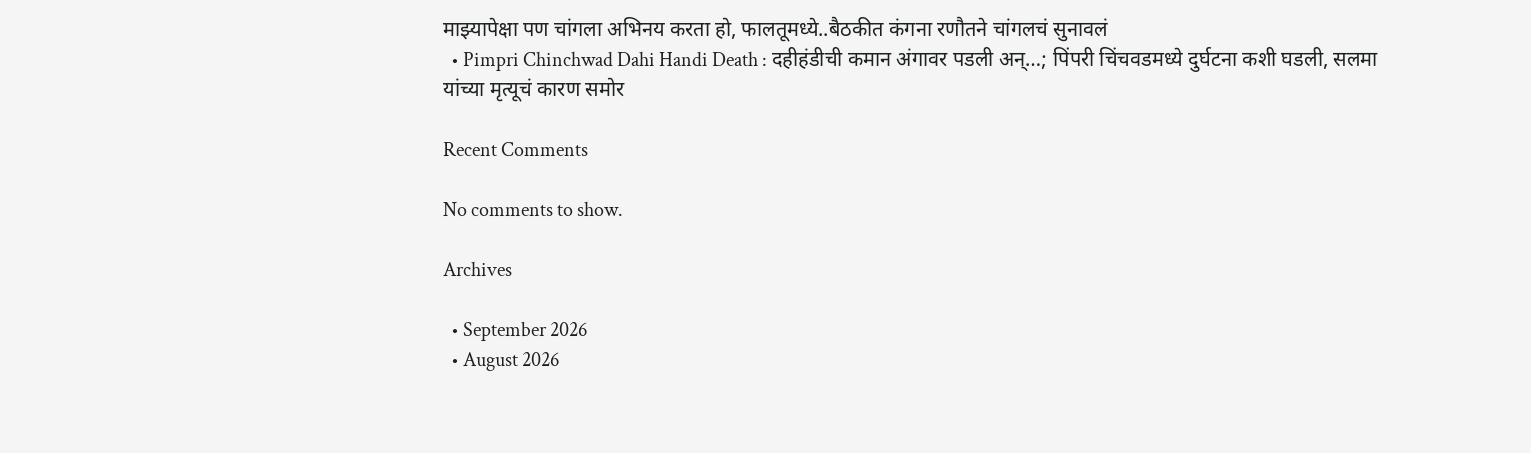माझ्यापेक्षा पण चांगला अभिनय करता हो, फालतूमध्ये..बैठकीत कंगना रणौतने चांगलचं सुनावलं
  • Pimpri Chinchwad Dahi Handi Death : दहीहंडीची कमान अंगावर पडली अन्…; पिंपरी चिंचवडमध्ये दुर्घटना कशी घडली, सलमा यांच्या मृत्यूचं कारण समोर

Recent Comments

No comments to show.

Archives

  • September 2026
  • August 2026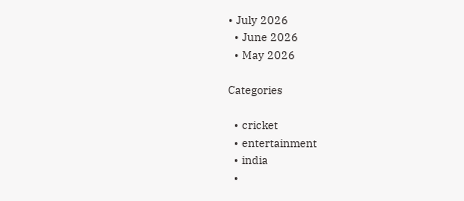• July 2026
  • June 2026
  • May 2026

Categories

  • cricket
  • entertainment
  • india
  •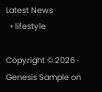Latest News
  • lifestyle

Copyright © 2026 · Genesis Sample on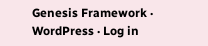Genesis Framework · WordPress · Log in